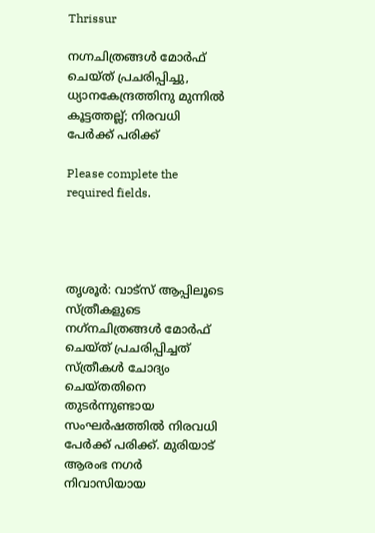Thrissur

നഗ്നചിത്രങ്ങള്‍ മോര്‍ഫ് ചെയ്ത് പ്രചരിപ്പിച്ചു, ധ്യാനകേന്ദ്രത്തിനു മുന്നില്‍ കൂട്ടത്തല്ല്; നിരവധി പേര്‍ക്ക് പരിക്ക്

Please complete the required fields.




തൃശൂർ: വാട്‌സ് ആപ്പിലൂടെ സ്ത്രീകളുടെ നഗ്‌നചിത്രങ്ങള്‍ മോര്‍ഫ് ചെയ്ത് പ്രചരിപ്പിച്ചത് സ്ത്രീകള്‍ ചോദ്യം ചെയ്തതിനെ തുടര്‍ന്നുണ്ടായ സംഘര്‍ഷത്തില്‍ നിരവധി പേര്‍ക്ക് പരിക്ക്. മുരിയാട് ആരംഭ നഗര്‍ നിവാസിയായ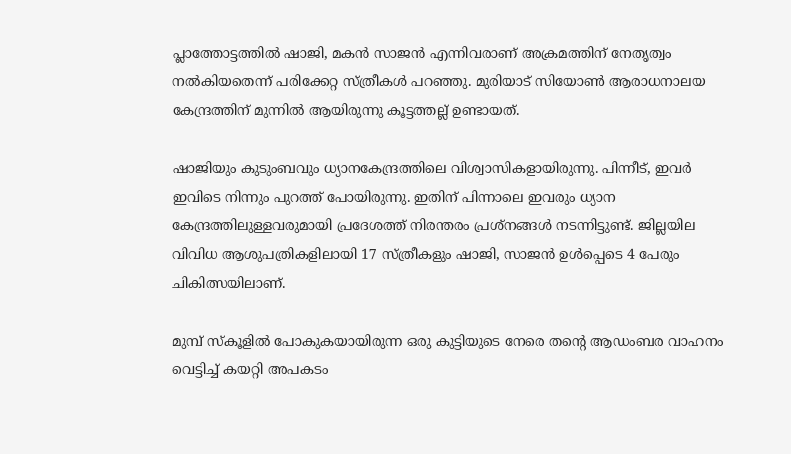പ്ലാത്തോട്ടത്തില്‍ ഷാജി, മകന്‍ സാജന്‍ എന്നിവരാണ് അക്രമത്തിന് നേതൃത്വം നല്‍കിയതെന്ന് പരിക്കേറ്റ സ്ത്രീകള്‍ പറഞ്ഞു. മുരിയാട് സിയോണ്‍ ആരാധനാലയ കേന്ദ്രത്തിന് മുന്നില്‍ ആയിരുന്നു കൂട്ടത്തല്ല് ഉണ്ടായത്.

ഷാജിയും കുടുംബവും ധ്യാനകേന്ദ്രത്തിലെ വിശ്വാസികളായിരുന്നു. പിന്നീട്, ഇവര്‍ ഇവിടെ നിന്നും പുറത്ത് പോയിരുന്നു. ഇതിന് പിന്നാലെ ഇവരും ധ്യാന കേന്ദ്രത്തിലുള്ളവരുമായി പ്രദേശത്ത് നിരന്തരം പ്രശ്‌നങ്ങള്‍ നടന്നിട്ടുണ്ട്. ജില്ലയില വിവിധ ആശുപത്രികളിലായി 17 സ്ത്രീകളും ഷാജി, സാജന്‍ ഉള്‍പ്പെടെ 4 പേരും ചികിത്സയിലാണ്.

മുമ്പ് സ്‌കൂളില്‍ പോകുകയായിരുന്ന ഒരു കുട്ടിയുടെ നേരെ തന്‍റെ ആഡംബര വാഹനം വെട്ടിച്ച് കയറ്റി അപകടം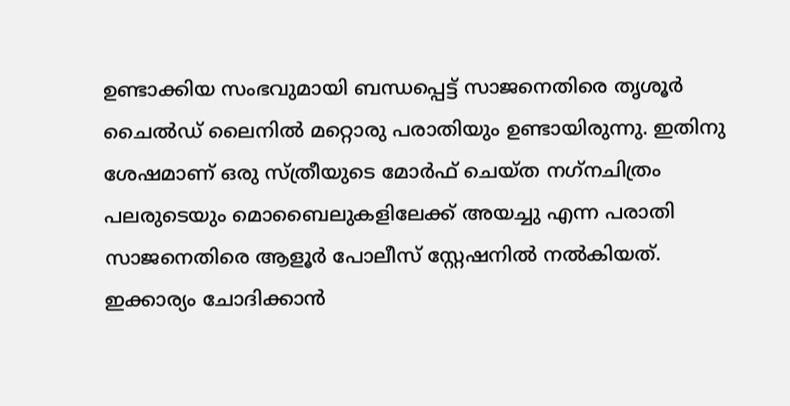ഉണ്ടാക്കിയ സംഭവുമായി ബന്ധപ്പെട്ട് സാജനെതിരെ തൃശൂര്‍ ചൈല്‍ഡ് ലൈനില്‍ മറ്റൊരു പരാതിയും ഉണ്ടായിരുന്നു. ഇതിനു ശേഷമാണ് ഒരു സ്ത്രീയുടെ മോര്‍ഫ് ചെയ്ത നഗ്‌നചിത്രം പലരുടെയും മൊബൈലുകളിലേക്ക് അയച്ചു എന്ന പരാതി സാജനെതിരെ ആളൂര്‍ പോലീസ് സ്റ്റേഷനില്‍ നല്‍കിയത്. ഇക്കാര്യം ചോദിക്കാന്‍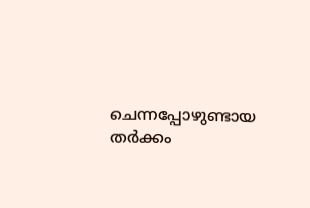ചെന്നപ്പോഴുണ്ടായ തര്‍ക്കം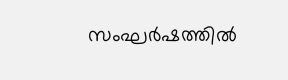സംഘര്‍ഷത്തില്‍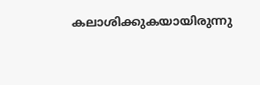കലാശിക്കുകയായിരുന്നു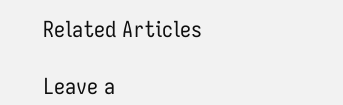Related Articles

Leave a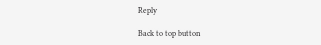Reply

Back to top button